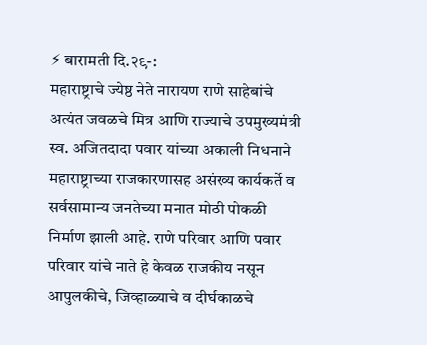⚡ बारामती दि.२९-:
महाराष्ट्राचे ज्येष्ठ नेते नारायण राणे साहेबांचे अत्यंत जवळचे मित्र आणि राज्याचे उपमुख्यमंत्री स्व. अजितदादा पवार यांच्या अकाली निधनाने महाराष्ट्राच्या राजकारणासह असंख्य कार्यकर्ते व सर्वसामान्य जनतेच्या मनात मोठी पोकळी निर्माण झाली आहे. राणे परिवार आणि पवार परिवार यांचे नाते हे केवळ राजकीय नसून आपुलकीचे, जिव्हाळ्याचे व दीर्घकाळचे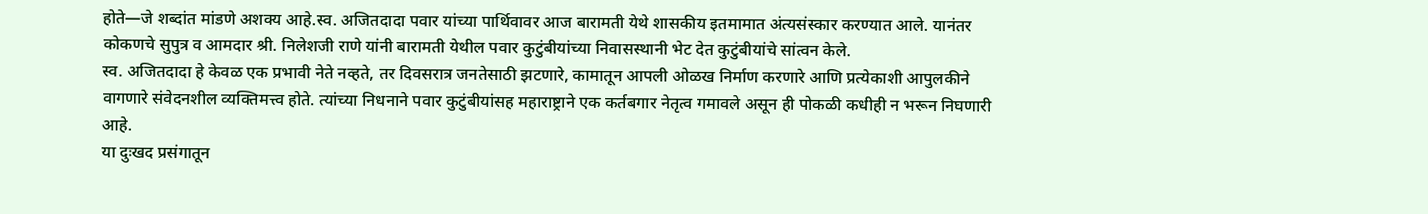होते—जे शब्दांत मांडणे अशक्य आहे.स्व. अजितदादा पवार यांच्या पार्थिवावर आज बारामती येथे शासकीय इतमामात अंत्यसंस्कार करण्यात आले. यानंतर कोकणचे सुपुत्र व आमदार श्री. निलेशजी राणे यांनी बारामती येथील पवार कुटुंबीयांच्या निवासस्थानी भेट देत कुटुंबीयांचे सांत्वन केले.
स्व. अजितदादा हे केवळ एक प्रभावी नेते नव्हते, तर दिवसरात्र जनतेसाठी झटणारे, कामातून आपली ओळख निर्माण करणारे आणि प्रत्येकाशी आपुलकीने वागणारे संवेदनशील व्यक्तिमत्त्व होते. त्यांच्या निधनाने पवार कुटुंबीयांसह महाराष्ट्राने एक कर्तबगार नेतृत्व गमावले असून ही पोकळी कधीही न भरून निघणारी आहे.
या दुःखद प्रसंगातून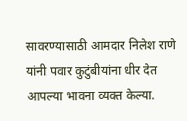सावरण्यासाठी आमदार निलेश राणे यांनी पवार कुटुंबीयांना धीर देत आपल्या भावना व्यक्त केल्या.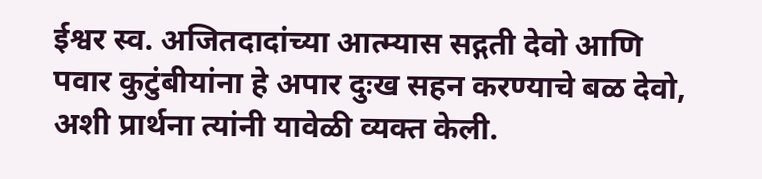ईश्वर स्व. अजितदादांच्या आत्म्यास सद्गती देवो आणि पवार कुटुंबीयांना हे अपार दुःख सहन करण्याचे बळ देवो, अशी प्रार्थना त्यांनी यावेळी व्यक्त केली.